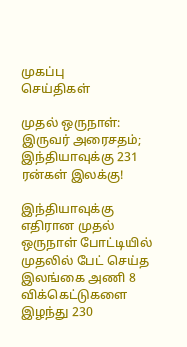முகப்பு
செய்திகள்

முதல் ஒருநாள்: இருவர் அரைசதம்; இந்தியாவுக்கு 231 ரன்கள் இலக்கு!

இந்தியாவுக்கு எதிரான முதல் ஒருநாள் போட்டியில் முதலில் பேட் செய்த இலங்கை அணி 8 விக்கெட்டுகளை இழந்து 230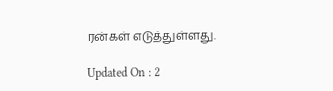ரன்கள் எடுத்துள்ளது.

Updated On : 2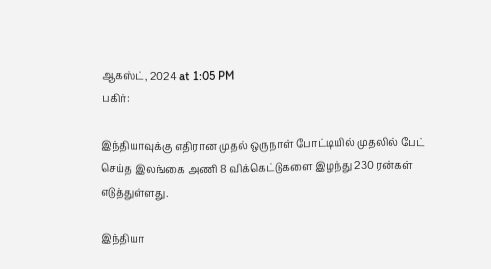ஆகஸ்ட், 2024 at 1:05 PM
பகிர்:

இந்தியாவுக்கு எதிரான முதல் ஒருநாள் போட்டியில் முதலில் பேட் செய்த இலங்கை அணி 8 விக்கெட்டுகளை இழந்து 230 ரன்கள் எடுத்துள்ளது.

இந்தியா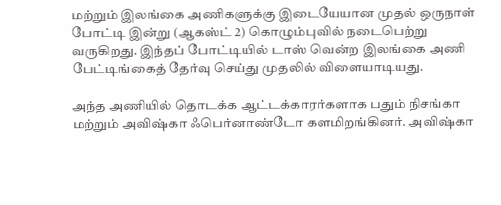மற்றும் இலங்கை அணிகளுக்கு இடையேயான முதல் ஒருநாள் போட்டி இன்று (ஆகஸ்ட் 2) கொழும்புவில் நடைபெற்று வருகிறது. இந்தப் போட்டியில் டாஸ் வென்ற இலங்கை அணி பேட்டிங்கைத் தேர்வு செய்து முதலில் விளையாடியது.

அந்த அணியில் தொடக்க ஆட்டக்காரர்களாக பதும் நிசங்கா மற்றும் அவிஷ்கா ஃபெர்னாண்டோ களமிறங்கினர். அவிஷ்கா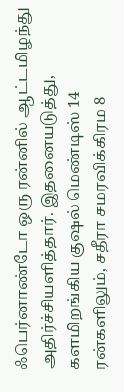ஃபெர்னாண்டோ ஒரு ரன்னில் ஆட்டமிழந்து அதிர்ச்சியளித்தார். இதனையடுத்து, களமிறங்கிய குஷல் மெண்டிஸ் 14 ரன்களிலும், சதீரா சமரவிக்கிரம 8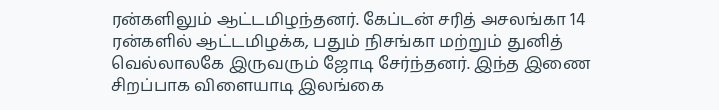ரன்களிலும் ஆட்டமிழந்தனர். கேப்டன் சரித் அசலங்கா 14 ரன்களில் ஆட்டமிழக்க, பதும் நிசங்கா மற்றும் துனித் வெல்லாலகே இருவரும் ஜோடி சேர்ந்தனர். இந்த இணை சிறப்பாக விளையாடி இலங்கை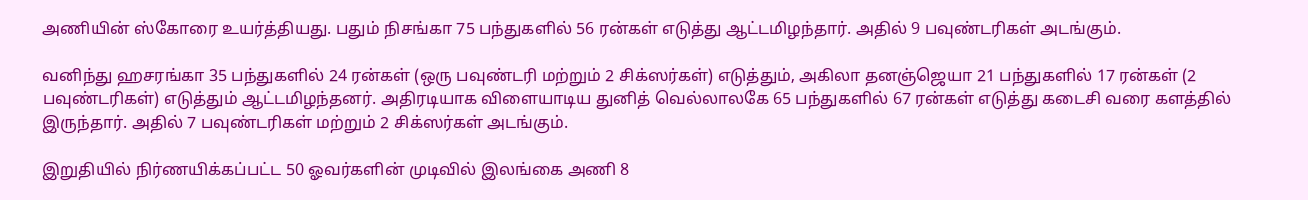அணியின் ஸ்கோரை உயர்த்தியது. பதும் நிசங்கா 75 பந்துகளில் 56 ரன்கள் எடுத்து ஆட்டமிழந்தார். அதில் 9 பவுண்டரிகள் அடங்கும்.

வனிந்து ஹசரங்கா 35 பந்துகளில் 24 ரன்கள் (ஒரு பவுண்டரி மற்றும் 2 சிக்ஸர்கள்) எடுத்தும், அகிலா தனஞ்ஜெயா 21 பந்துகளில் 17 ரன்கள் (2 பவுண்டரிகள்) எடுத்தும் ஆட்டமிழந்தனர். அதிரடியாக விளையாடிய துனித் வெல்லாலகே 65 பந்துகளில் 67 ரன்கள் எடுத்து கடைசி வரை களத்தில் இருந்தார். அதில் 7 பவுண்டரிகள் மற்றும் 2 சிக்ஸர்கள் அடங்கும்.

இறுதியில் நிர்ணயிக்கப்பட்ட 50 ஓவர்களின் முடிவில் இலங்கை அணி 8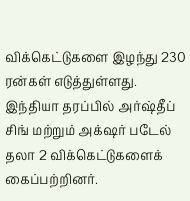விக்கெட்டுகளை இழந்து 230 ரன்கள் எடுத்துள்ளது. இந்தியா தரப்பில் அர்ஷ்தீப் சிங் மற்றும் அக்‌ஷர் படேல் தலா 2 விக்கெட்டுகளைக் கைப்பற்றினர்.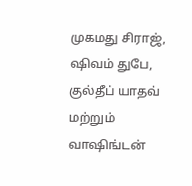முகமது சிராஜ், ஷிவம் துபே, குல்தீப் யாதவ் மற்றும் வாஷிங்டன்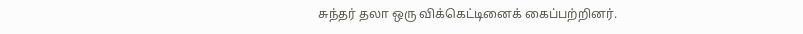சுந்தர் தலா ஒரு விக்கெட்டினைக் கைப்பற்றினர்.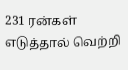231 ரன்கள் எடுத்தால் வெற்றி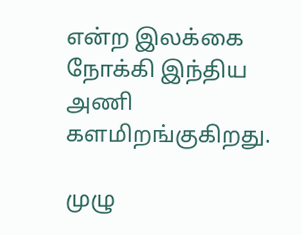என்ற இலக்கை நோக்கி இந்திய அணி களமிறங்குகிறது.

முழு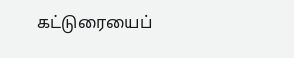கட்டுரையைப்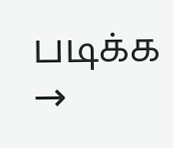படிக்க →